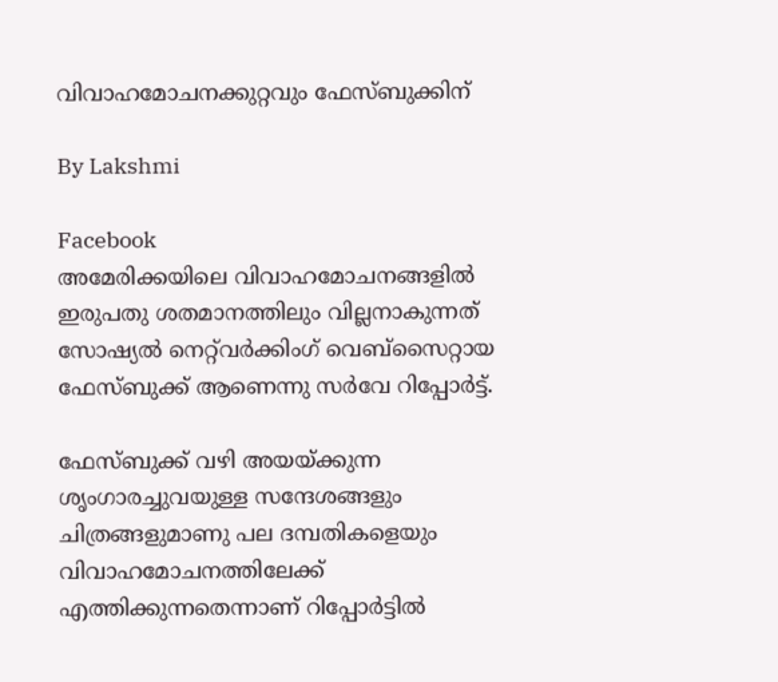വിവാഹമോചനക്കുറ്റവും ഫേസ്‍ബുക്കിന്

By Lakshmi

Facebook
അമേരിക്കയിലെ വിവാഹമോചനങ്ങളില്‍ ഇരുപതു ശതമാനത്തിലും വില്ലനാകുന്നത് സോഷ്യല്‍ നെറ്റ്‌വര്‍ക്കിംഗ് വെബ്‌സൈറ്റായ ഫേസ്‍ബുക്ക് ആണെന്നു സര്‍വേ റിപ്പോര്‍ട്ട്.

ഫേസ്‍ബുക്ക് വഴി അയയ്ക്കുന്ന ശൃംഗാരച്ചുവയുള്ള സന്ദേശങ്ങളും ചിത്രങ്ങളുമാണു പല ദമ്പതികളെയും വിവാഹമോചനത്തിലേക്ക് എത്തിക്കുന്നതെന്നാണ് റിപ്പോര്‍ട്ടില്‍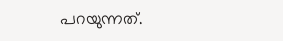പറയുന്നത്.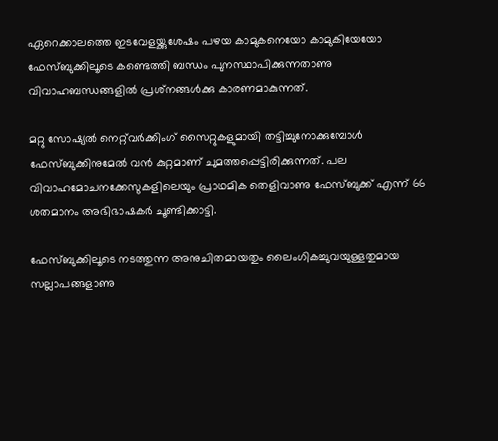ഏറെക്കാലത്തെ ഇടവേളയ്ക്കുശേഷം പഴയ കാമുകനെയോ കാമുകിയേയോ ഫേസ്‍ബുക്കിലൂടെ കണ്ടെത്തി ബന്ധം പുനസ്ഥാപിക്കുന്നതാണു വിവാഹബന്ധങ്ങളില്‍ പ്രശ്‌നങ്ങള്‍ക്കു കാരണമാകുന്നത്.

മറ്റു സോഷ്യല്‍ നെറ്റ്‌വര്‍ക്കിംഗ് സൈറ്റുകളുമായി തട്ടിച്ചുനോക്കുമ്പോള്‍ ഫേസ്‍ബുക്കിനുമേല്‍ വന്‍ കുറ്റമാണ് ചുമത്തപ്പെട്ടിരിക്കുന്നത്. പല വിവാഹമോചനക്കേസുകളിലെയും പ്രാഥമിക തെളിവാണു ഫേസ്ബുക്ക് എന്ന് 66 ശതമാനം അഭിഭാഷകര്‍ ചൂണ്ടിക്കാട്ടി.

ഫേസ്‍ബുക്കിലൂടെ നടത്തുന്ന അനുചിതമായതും ലൈംഗികച്ചുവയുള്ളതുമായ സല്ലാപങ്ങളാണു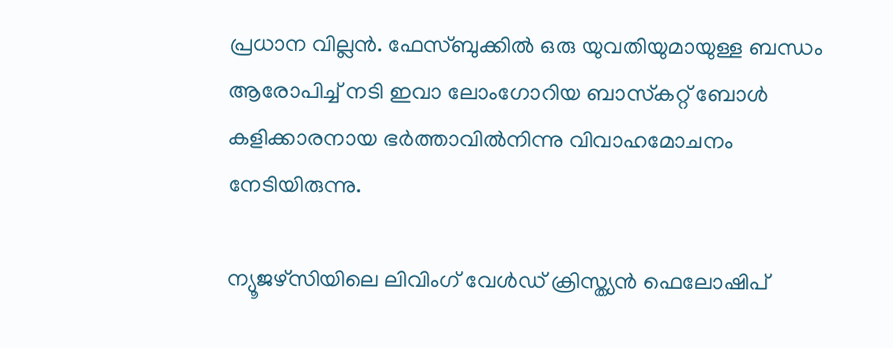പ്രധാന വില്ലന്‍. ഫേസ്ബുക്കില്‍ ഒരു യുവതിയുമായുള്ള ബന്ധം ആരോപിച്ച് നടി ഇവാ ലോംഗോറിയ ബാസ്‌കറ്റ് ബോള്‍ കളിക്കാരനായ ഭര്‍ത്താവില്‍നിന്നു വിവാഹമോചനം നേടിയിരുന്നു.

ന്യൂജഴ്‌സിയിലെ ലിവിംഗ് വേള്‍ഡ് ക്രിസ്ത്യന്‍ ഫെലോഷിപ്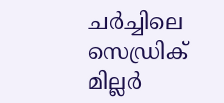ചര്‍ച്ചിലെ സെഡ്രിക് മില്ലര്‍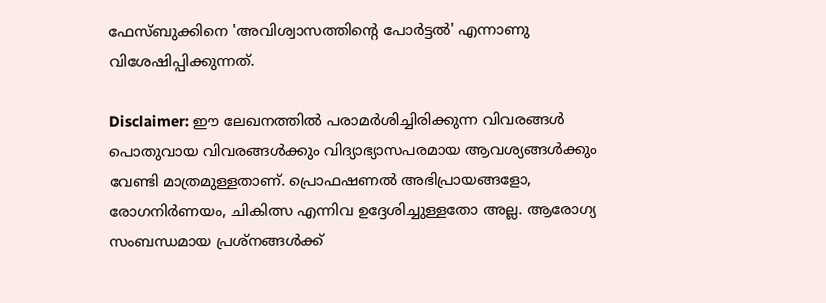ഫേസ്‍ബുക്കിനെ 'അവിശ്വാസത്തിന്റെ പോര്‍ട്ടല്‍' എന്നാണു വിശേഷിപ്പിക്കുന്നത്.

Disclaimer: ഈ ലേഖനത്തില്‍ പരാമര്‍ശിച്ചിരിക്കുന്ന വിവരങ്ങള്‍ പൊതുവായ വിവരങ്ങള്‍ക്കും വിദ്യാഭ്യാസപരമായ ആവശ്യങ്ങള്‍ക്കും വേണ്ടി മാത്രമുള്ളതാണ്. പ്രൊഫഷണല്‍ അഭിപ്രായങ്ങളോ, രോഗനിര്‍ണയം, ചികിത്സ എന്നിവ ഉദ്ദേശിച്ചുള്ളതോ അല്ല. ആരോഗ്യ സംബന്ധമായ പ്രശ്‌നങ്ങള്‍ക്ക്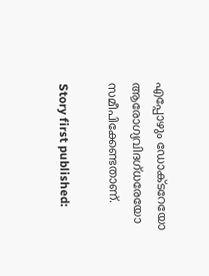എപ്പോഴും ഡോക്ടറേയോ ആരോഗ്യവിദഗ്ധരേയോ സമീപിക്കേണ്ടതാണ്.

Story first published: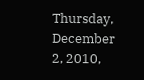Thursday, December 2, 2010,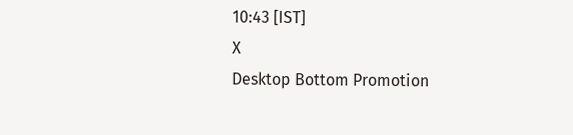10:43 [IST]
X
Desktop Bottom Promotion